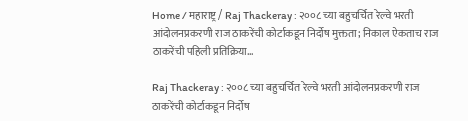Home / महाराष्ट्र / Raj Thackeray : २००८ च्या बहुचर्चित रेल्वे भरती आंदोलनप्रकरणी राज ठाकरेंची कोर्टाकडून निर्दोष मुक्तता; निकाल ऐकताच राज ठाकरेंची पहिली प्रतिक्रिया…

Raj Thackeray : २००८ च्या बहुचर्चित रेल्वे भरती आंदोलनप्रकरणी राज ठाकरेंची कोर्टाकडून निर्दोष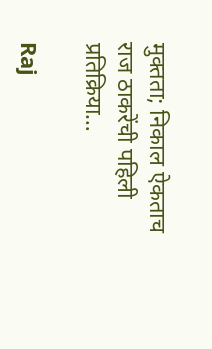मुक्तता; निकाल ऐकताच राज ठाकरेंची पहिली प्रतिक्रिया…

Raj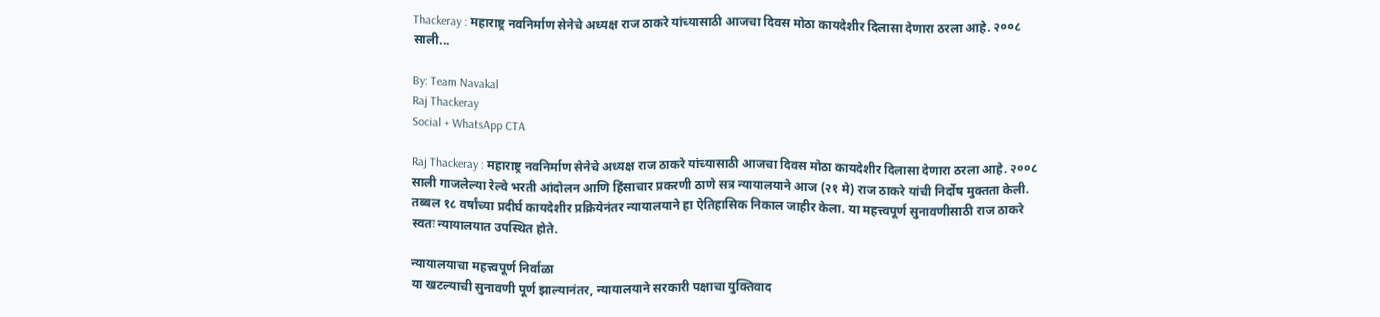Thackeray : महाराष्ट्र नवनिर्माण सेनेचे अध्यक्ष राज ठाकरे यांच्यासाठी आजचा दिवस मोठा कायदेशीर दिलासा देणारा ठरला आहे. २००८ साली...

By: Team Navakal
Raj Thackeray
Social + WhatsApp CTA

Raj Thackeray : महाराष्ट्र नवनिर्माण सेनेचे अध्यक्ष राज ठाकरे यांच्यासाठी आजचा दिवस मोठा कायदेशीर दिलासा देणारा ठरला आहे. २००८ साली गाजलेल्या रेल्वे भरती आंदोलन आणि हिंसाचार प्रकरणी ठाणे सत्र न्यायालयाने आज (२१ मे) राज ठाकरे यांची निर्दोष मुक्तता केली. तब्बल १८ वर्षांच्या प्रदीर्घ कायदेशीर प्रक्रियेनंतर न्यायालयाने हा ऐतिहासिक निकाल जाहीर केला. या महत्त्वपूर्ण सुनावणीसाठी राज ठाकरे स्वतः न्यायालयात उपस्थित होते.

न्यायालयाचा महत्त्वपूर्ण निर्वाळा
या खटल्याची सुनावणी पूर्ण झाल्यानंतर, न्यायालयाने सरकारी पक्षाचा युक्तिवाद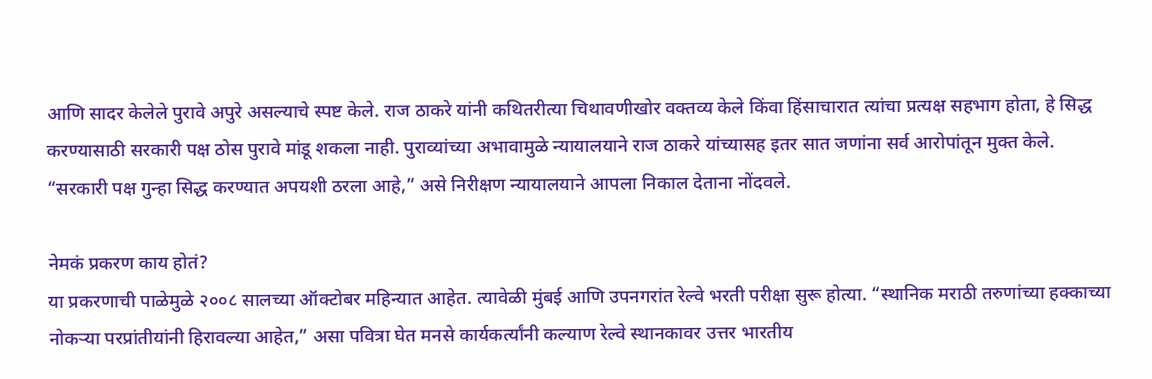आणि सादर केलेले पुरावे अपुरे असल्याचे स्पष्ट केले. राज ठाकरे यांनी कथितरीत्या चिथावणीखोर वक्तव्य केले किंवा हिंसाचारात त्यांचा प्रत्यक्ष सहभाग होता, हे सिद्ध करण्यासाठी सरकारी पक्ष ठोस पुरावे मांडू शकला नाही. पुराव्यांच्या अभावामुळे न्यायालयाने राज ठाकरे यांच्यासह इतर सात जणांना सर्व आरोपांतून मुक्त केले. “सरकारी पक्ष गुन्हा सिद्ध करण्यात अपयशी ठरला आहे,” असे निरीक्षण न्यायालयाने आपला निकाल देताना नोंदवले.

नेमकं प्रकरण काय होतं?
या प्रकरणाची पाळेमुळे २००८ सालच्या ऑक्टोबर महिन्यात आहेत. त्यावेळी मुंबई आणि उपनगरांत रेल्वे भरती परीक्षा सुरू होत्या. “स्थानिक मराठी तरुणांच्या हक्काच्या नोकऱ्या परप्रांतीयांनी हिरावल्या आहेत,” असा पवित्रा घेत मनसे कार्यकर्त्यांनी कल्याण रेल्वे स्थानकावर उत्तर भारतीय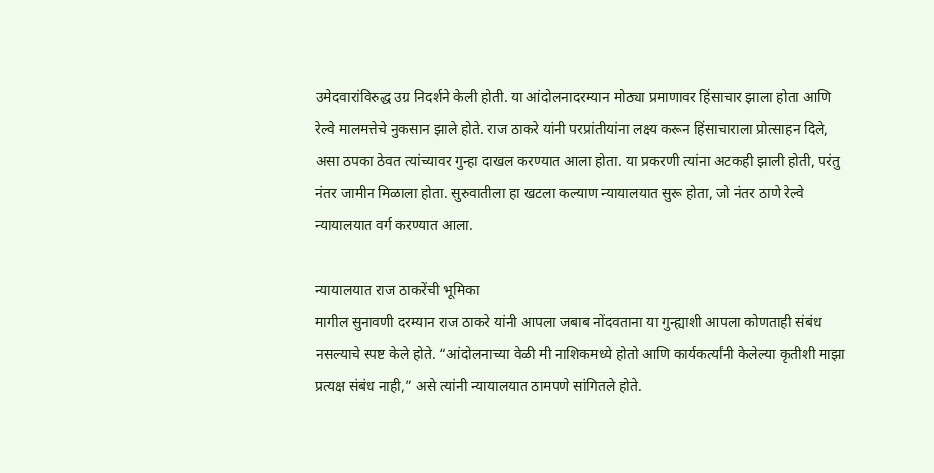उमेदवारांविरुद्ध उग्र निदर्शने केली होती. या आंदोलनादरम्यान मोठ्या प्रमाणावर हिंसाचार झाला होता आणि रेल्वे मालमत्तेचे नुकसान झाले होते. राज ठाकरे यांनी परप्रांतीयांना लक्ष्य करून हिंसाचाराला प्रोत्साहन दिले, असा ठपका ठेवत त्यांच्यावर गुन्हा दाखल करण्यात आला होता. या प्रकरणी त्यांना अटकही झाली होती, परंतु नंतर जामीन मिळाला होता. सुरुवातीला हा खटला कल्याण न्यायालयात सुरू होता, जो नंतर ठाणे रेल्वे न्यायालयात वर्ग करण्यात आला.

न्यायालयात राज ठाकरेंची भूमिका
मागील सुनावणी दरम्यान राज ठाकरे यांनी आपला जबाब नोंदवताना या गुन्ह्याशी आपला कोणताही संबंध नसल्याचे स्पष्ट केले होते. “आंदोलनाच्या वेळी मी नाशिकमध्ये होतो आणि कार्यकर्त्यांनी केलेल्या कृतीशी माझा प्रत्यक्ष संबंध नाही,” असे त्यांनी न्यायालयात ठामपणे सांगितले होते.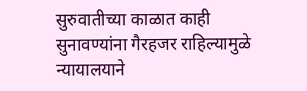सुरुवातीच्या काळात काही सुनावण्यांना गैरहजर राहिल्यामुळे न्यायालयाने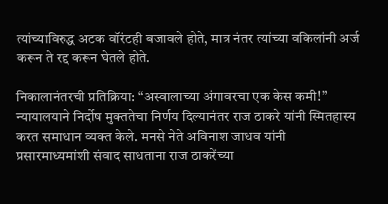त्यांच्याविरुद्ध अटक वॉरंटही बजावले होते, मात्र नंतर त्यांच्या वकिलांनी अर्ज करून ते रद्द करून घेतले होते.

निकालानंतरची प्रतिक्रिया: “अस्वालाच्या अंगावरचा एक केस कमी!”
न्यायालयाने निर्दोष मुक्ततेचा निर्णय दिल्यानंतर राज ठाकरे यांनी स्मितहास्य करत समाधान व्यक्त केले. मनसे नेते अविनाश जाधव यांनी प्रसारमाध्यमांशी संवाद साधताना राज ठाकरेंच्या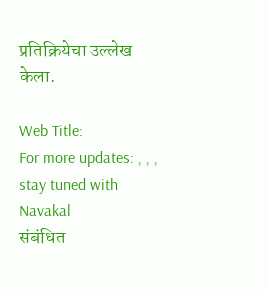प्रतिक्रियेचा उल्लेख केला.

Web Title:
For more updates: , , , stay tuned with Navakal
संबंधित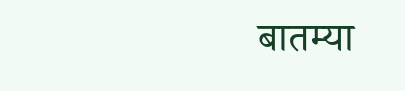बातम्या